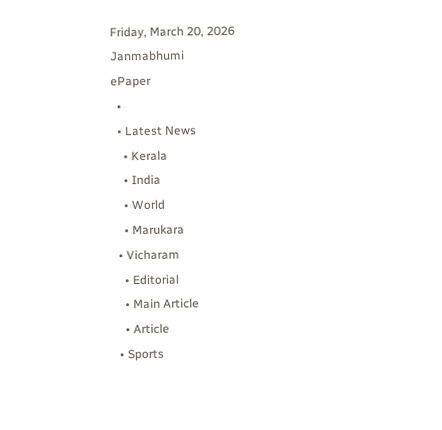Friday, March 20, 2026
Janmabhumi
ePaper
  •
  • Latest News
    • Kerala
    • India
    • World
    • Marukara
  • Vicharam
    • Editorial
    • Main Article
    • Article
  • Sports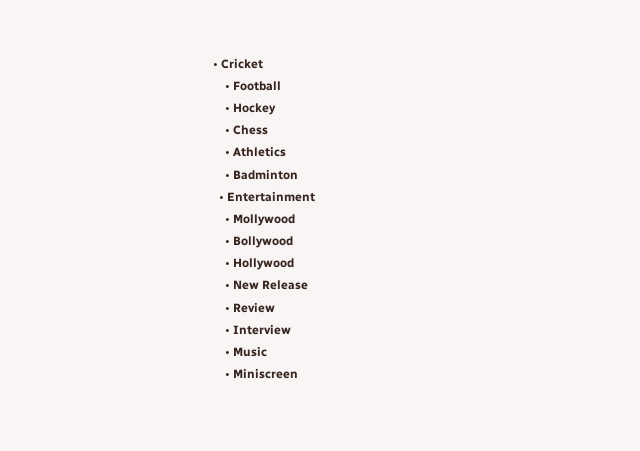• Cricket
    • Football
    • Hockey
    • Chess
    • Athletics
    • Badminton
  • Entertainment
    • Mollywood
    • Bollywood
    • Hollywood
    • New Release
    • Review
    • Interview
    • Music
    • Miniscreen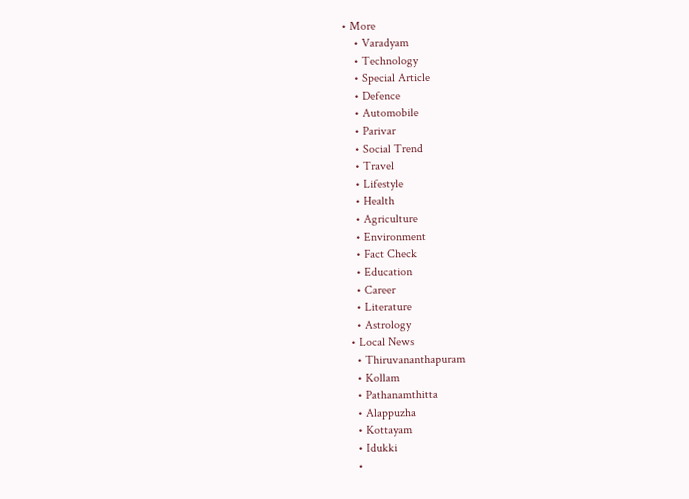• More
    • Varadyam
    • Technology
    • Special Article
    • Defence
    • Automobile
    • Parivar
    • Social Trend
    • Travel
    • Lifestyle
    • Health
    • Agriculture
    • Environment
    • Fact Check
    • Education
    • Career
    • Literature
    • Astrology
  • Local News
    • Thiruvananthapuram
    • Kollam
    • Pathanamthitta
    • Alappuzha
    • Kottayam
    • Idukki
    •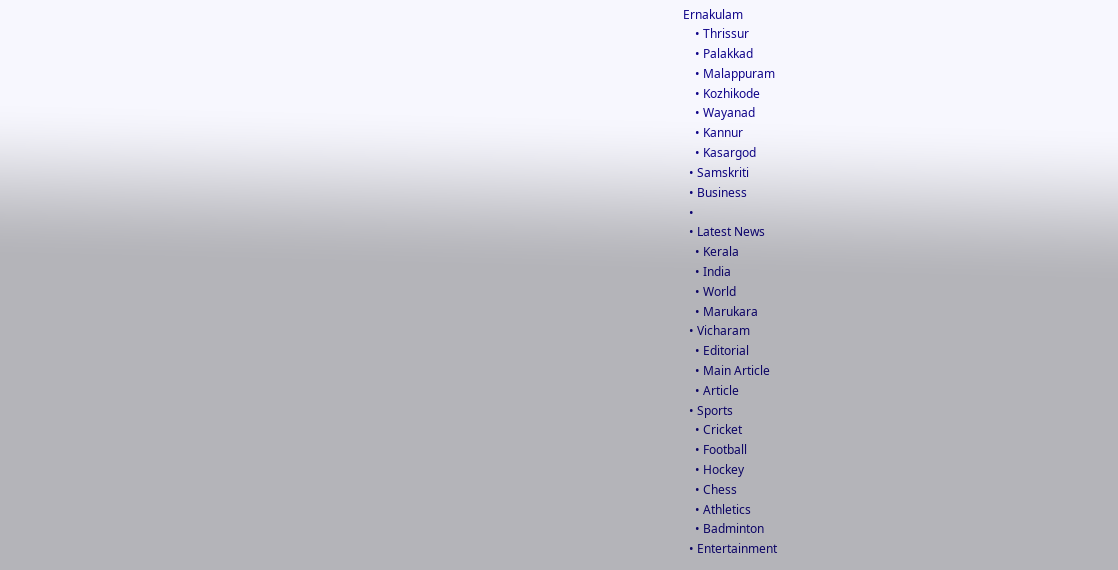Ernakulam
    • Thrissur
    • Palakkad
    • Malappuram
    • Kozhikode
    • Wayanad
    • Kannur
    • Kasargod
  • Samskriti
  • Business
  •
  • Latest News
    • Kerala
    • India
    • World
    • Marukara
  • Vicharam
    • Editorial
    • Main Article
    • Article
  • Sports
    • Cricket
    • Football
    • Hockey
    • Chess
    • Athletics
    • Badminton
  • Entertainment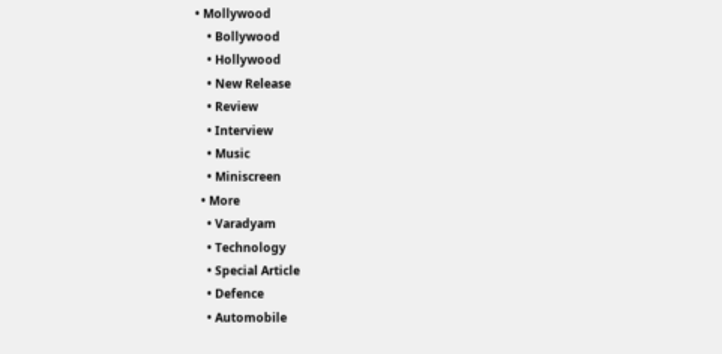• Mollywood
    • Bollywood
    • Hollywood
    • New Release
    • Review
    • Interview
    • Music
    • Miniscreen
  • More
    • Varadyam
    • Technology
    • Special Article
    • Defence
    • Automobile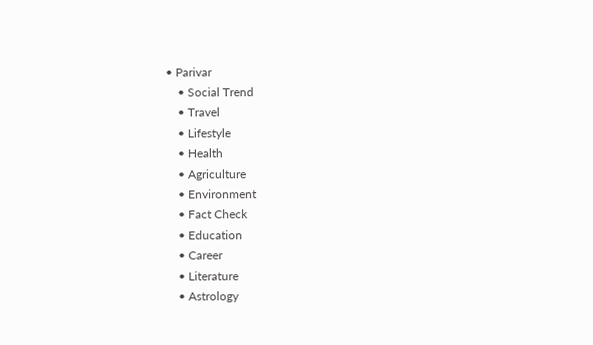• Parivar
    • Social Trend
    • Travel
    • Lifestyle
    • Health
    • Agriculture
    • Environment
    • Fact Check
    • Education
    • Career
    • Literature
    • Astrology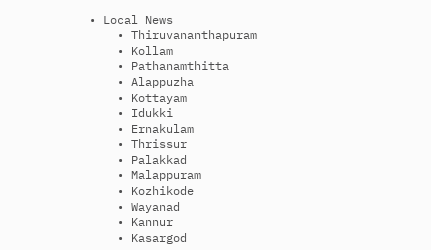• Local News
    • Thiruvananthapuram
    • Kollam
    • Pathanamthitta
    • Alappuzha
    • Kottayam
    • Idukki
    • Ernakulam
    • Thrissur
    • Palakkad
    • Malappuram
    • Kozhikode
    • Wayanad
    • Kannur
    • Kasargod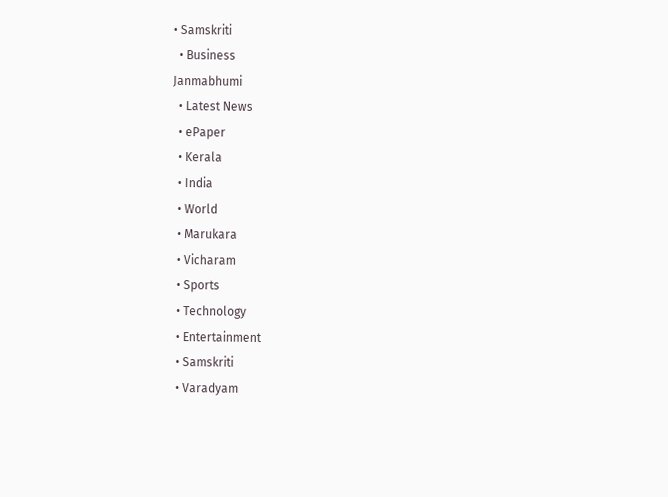• Samskriti
  • Business
Janmabhumi
  • Latest News
  • ePaper
  • Kerala
  • India
  • World
  • Marukara
  • Vicharam
  • Sports
  • Technology
  • Entertainment
  • Samskriti
  • Varadyam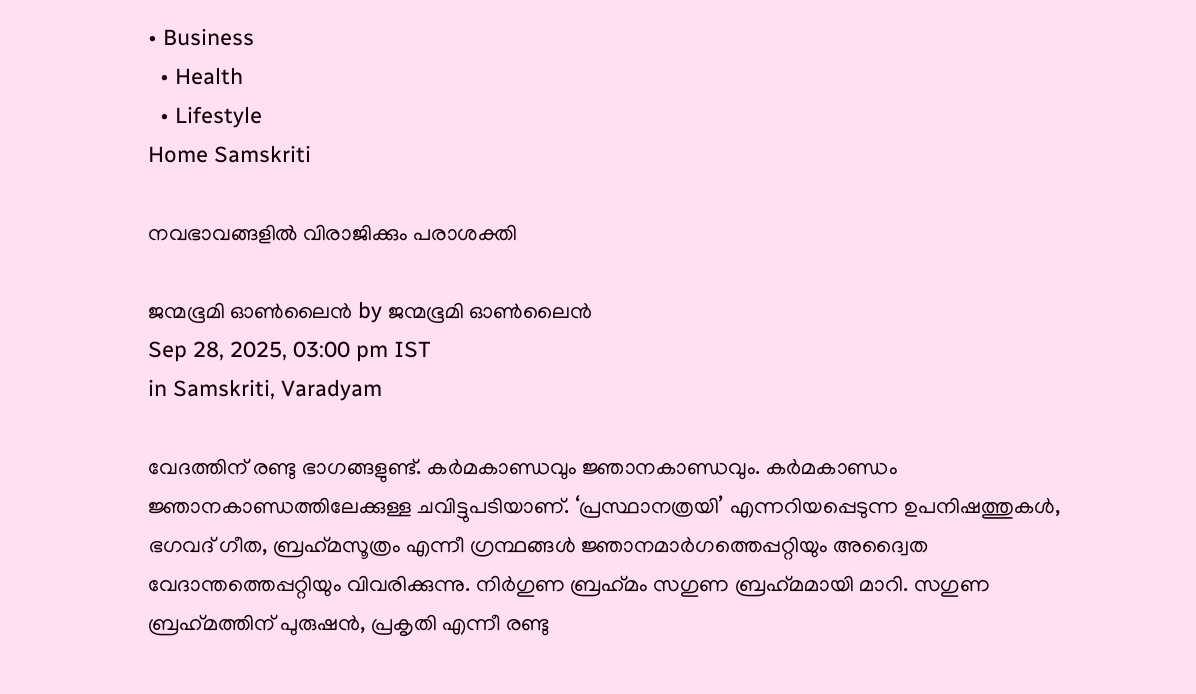• Business
  • Health
  • Lifestyle
Home Samskriti

നവഭാവങ്ങളില്‍ വിരാജിക്കും പരാശക്തി

ജന്മഭൂമി ഓണ്‍ലൈന്‍ by ജന്മഭൂമി ഓണ്‍ലൈന്‍
Sep 28, 2025, 03:00 pm IST
in Samskriti, Varadyam

വേദത്തിന് രണ്ടു ഭാഗങ്ങളുണ്ട്. കര്‍മകാണ്ഡവും ജ്ഞാനകാണ്ഡവും. കര്‍മകാണ്ഡം ജ്ഞാനകാണ്ഡത്തിലേക്കുള്ള ചവിട്ടുപടിയാണ്. ‘പ്രസ്ഥാനത്രയി’ എന്നറിയപ്പെടുന്ന ഉപനിഷത്തുകള്‍, ഭഗവദ് ഗീത, ബ്രഹ്‌മസൂത്രം എന്നീ ഗ്രന്ഥങ്ങള്‍ ജ്ഞാനമാര്‍ഗത്തെപ്പറ്റിയും അദ്വൈത വേദാന്തത്തെപ്പറ്റിയും വിവരിക്കുന്നു. നിര്‍ഗുണ ബ്രഹ്‌മം സഗുണ ബ്രഹ്‌മമായി മാറി. സഗുണ ബ്രഹ്‌മത്തിന് പുരുഷന്‍, പ്രകൃതി എന്നീ രണ്ടു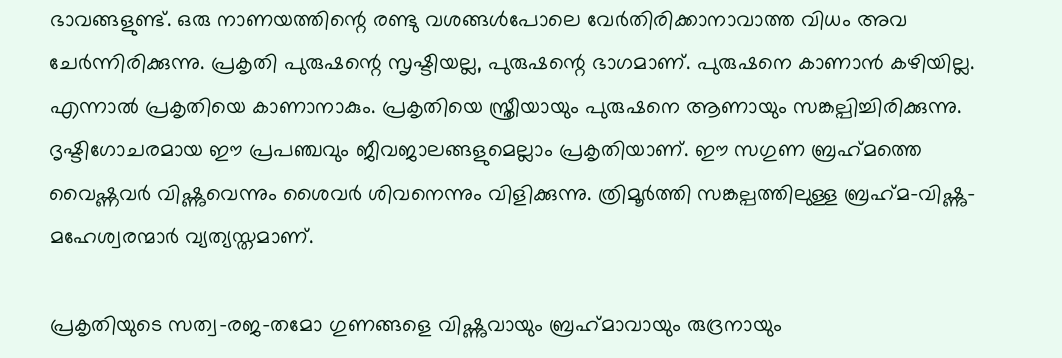ഭാവങ്ങളുണ്ട്. ഒരു നാണയത്തിന്റെ രണ്ടു വശങ്ങള്‍പോലെ വേര്‍തിരിക്കാനാവാത്ത വിധം അവ ചേര്‍ന്നിരിക്കുന്നു. പ്രകൃതി പുരുഷന്റെ സൃഷ്ടിയല്ല, പുരുഷന്റെ ഭാഗമാണ്. പുരുഷനെ കാണാന്‍ കഴിയില്ല. എന്നാല്‍ പ്രകൃതിയെ കാണാനാകും. പ്രകൃതിയെ സ്ത്രീയായും പുരുഷനെ ആണായും സങ്കല്പിച്ചിരിക്കുന്നു. ദൃഷ്ടിഗോചരമായ ഈ പ്രപഞ്ചവും ജീവജാലങ്ങളുമെല്ലാം പ്രകൃതിയാണ്. ഈ സഗുണ ബ്രഹ്‌മത്തെ വൈഷ്ണവര്‍ വിഷ്ണുവെന്നും ശൈവര്‍ ശിവനെന്നും വിളിക്കുന്നു. ത്രിമൂര്‍ത്തി സങ്കല്പത്തിലുള്ള ബ്രഹ്‌മ-വിഷ്ണു-മഹേശ്വരന്മാര്‍ വ്യത്യസ്തമാണ്.

പ്രകൃതിയുടെ സത്വ-രജ-തമോ ഗുണങ്ങളെ വിഷ്ണുവായും ബ്രഹ്‌മാവായും രുദ്രനായും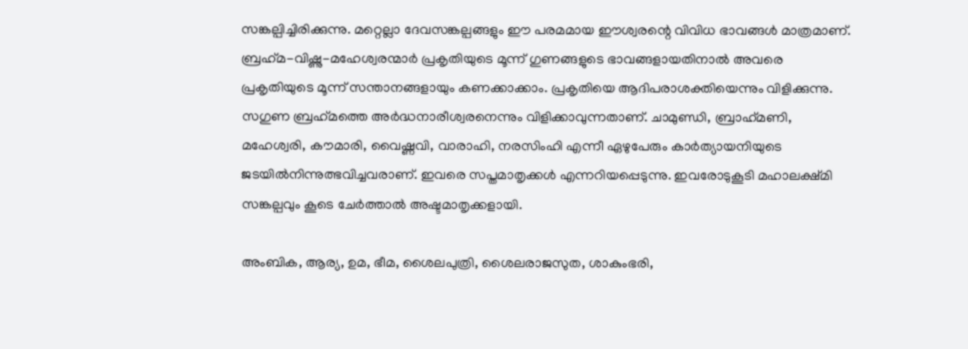സങ്കല്പിച്ചിരിക്കുന്നു. മറ്റെല്ലാ ദേവസങ്കല്പങ്ങളും ഈ പരമമായ ഈശ്വരന്റെ വിവിധ ഭാവങ്ങള്‍ മാത്രമാണ്. ബ്രഹ്‌മ-വിഷ്ണു-മഹേശ്വരന്മാര്‍ പ്രകൃതിയുടെ മൂന്ന് ഗുണങ്ങളുടെ ഭാവങ്ങളായതിനാല്‍ അവരെ പ്രകൃതിയുടെ മൂന്ന് സന്താനങ്ങളായും കണക്കാക്കാം. പ്രകൃതിയെ ആദിപരാശക്തിയെന്നും വിളിക്കുന്നു. സഗുണ ബ്രഹ്‌മത്തെ അര്‍ദ്ധനാരീശ്വരനെന്നും വിളിക്കാവുന്നതാണ്. ചാമുണ്ഡി, ബ്രാഹ്‌മണി, മഹേശ്വരി, കൗമാരി, വൈഷ്ണവി, വാരാഹി, നരസിംഹി എന്നീ ഏഴുപേരും കാര്‍ത്യായനിയുടെ ജടയില്‍നിന്നുത്ഭവിച്ചവരാണ്. ഇവരെ സപ്തമാതൃക്കള്‍ എന്നറിയപ്പെടുന്നു. ഇവരോടുകൂടി മഹാലക്ഷ്മി സങ്കല്പവും കൂടെ ചേര്‍ത്താല്‍ അഷ്ടമാതൃക്കളായി.

അംബിക, ആര്യ, ഉമ, ഭീമ, ശൈലപുത്രി, ശൈലരാജസുത, ശാകുംഭരി,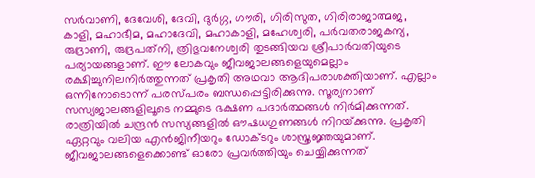സര്‍വാണി, ദേവേശി, ദേവി, ദുര്‍ഗ്ഗ, ഗൗരി, ഗിരിസുത, ഗിരിരാജാത്മജ, കാളി, മഹാഭീമ, മഹാദേവി, മഹാകാളി, മഹേശ്വരി, പര്‍വതരാജകന്യ, രുദ്രാണി, രുദ്രപത്‌നി, ത്രിഭുവനേശ്വരി തുടങ്ങിയവ ശ്രീപാര്‍വതിയുടെ പര്യായങ്ങളാണ്. ഈ ലോകവും ജീവജാലങ്ങളെയുമെല്ലാം രക്ഷിച്ചുനിലനിര്‍ത്തുന്നത് പ്രകൃതി അഥവാ ആദിപരാശക്തിയാണ്. എല്ലാം ഒന്നിനോടൊന്ന് പരസ്പരം ബന്ധപ്പെട്ടിരിക്കുന്നു. സൂര്യനാണ് സസ്യജാലങ്ങളിലൂടെ നമ്മുടെ ഭക്ഷണ പദാര്‍ത്ഥങ്ങള്‍ നിര്‍മിക്കുന്നത്. രാത്രിയില്‍ ചന്ദ്രന്‍ സസ്യങ്ങളില്‍ ഔഷധഗുണങ്ങള്‍ നിറയ്‌ക്കുന്നു. പ്രകൃതി ഏറ്റവും വലിയ എന്‍ജിനീയറും ഡോക്ടറും ശാസ്ത്രജ്ഞയുമാണ്. ജീവജാലങ്ങളെക്കൊണ്ട് ഓരോ പ്രവര്‍ത്തിയും ചെയ്യിക്കുന്നത്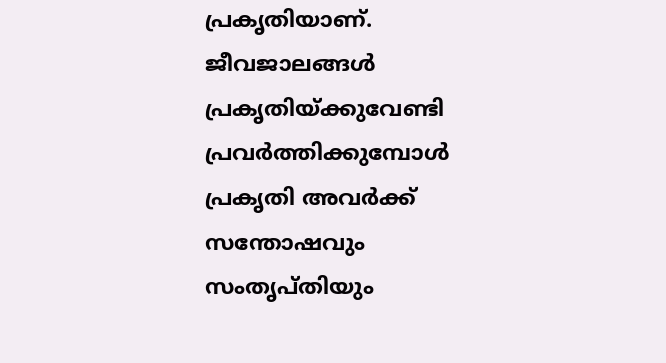പ്രകൃതിയാണ്. ജീവജാലങ്ങള്‍ പ്രകൃതിയ്‌ക്കുവേണ്ടി പ്രവര്‍ത്തിക്കുമ്പോള്‍ പ്രകൃതി അവര്‍ക്ക് സന്തോഷവും സംതൃപ്തിയും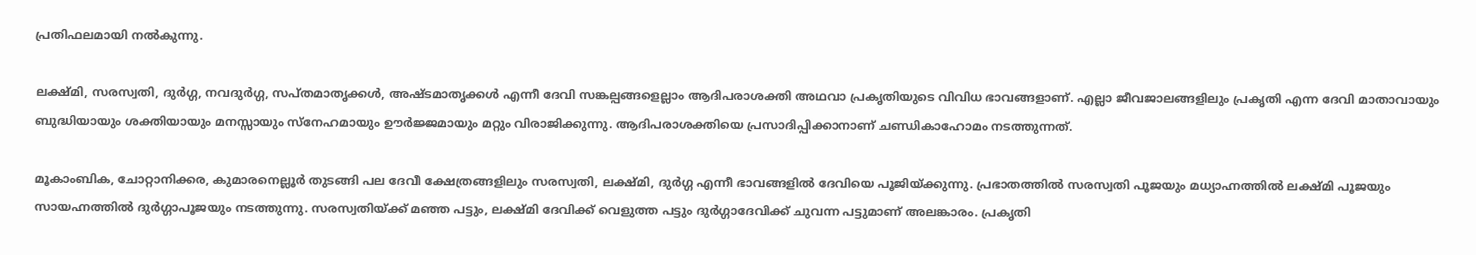പ്രതിഫലമായി നല്‍കുന്നു.

ലക്ഷ്മി, സരസ്വതി, ദുര്‍ഗ്ഗ, നവദുര്‍ഗ്ഗ, സപ്തമാതൃക്കള്‍, അഷ്ടമാതൃക്കള്‍ എന്നീ ദേവി സങ്കല്പങ്ങളെല്ലാം ആദിപരാശക്തി അഥവാ പ്രകൃതിയുടെ വിവിധ ഭാവങ്ങളാണ്. എല്ലാ ജീവജാലങ്ങളിലും പ്രകൃതി എന്ന ദേവി മാതാവായും ബുദ്ധിയായും ശക്തിയായും മനസ്സായും സ്‌നേഹമായും ഊര്‍ജ്ജമായും മറ്റും വിരാജിക്കുന്നു. ആദിപരാശക്തിയെ പ്രസാദിപ്പിക്കാനാണ് ചണ്ഡികാഹോമം നടത്തുന്നത്.

മൂകാംബിക, ചോറ്റാനിക്കര, കുമാരനെല്ലൂര്‍ തുടങ്ങി പല ദേവീ ക്ഷേത്രങ്ങളിലും സരസ്വതി, ലക്ഷ്മി, ദുര്‍ഗ്ഗ എന്നീ ഭാവങ്ങളില്‍ ദേവിയെ പൂജിയ്‌ക്കുന്നു. പ്രഭാതത്തില്‍ സരസ്വതി പൂജയും മധ്യാഹ്നത്തില്‍ ലക്ഷ്മി പൂജയും സായഹ്നത്തില്‍ ദുര്‍ഗ്ഗാപൂജയും നടത്തുന്നു. സരസ്വതിയ്‌ക്ക് മഞ്ഞ പട്ടും, ലക്ഷ്മി ദേവിക്ക് വെളുത്ത പട്ടും ദുര്‍ഗ്ഗാദേവിക്ക് ചുവന്ന പട്ടുമാണ് അലങ്കാരം. പ്രകൃതി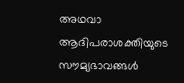അഥവാ ആദിപരാശക്തിയുടെ സൗമ്യഭാവങ്ങള്‍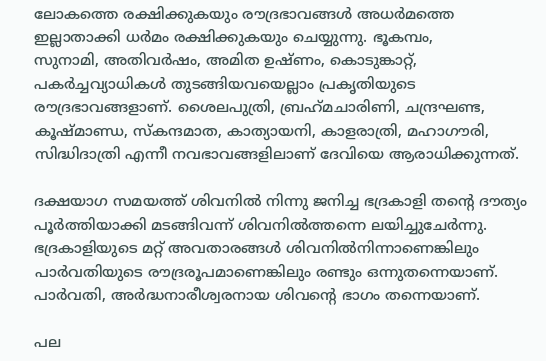ലോകത്തെ രക്ഷിക്കുകയും രൗദ്രഭാവങ്ങള്‍ അധര്‍മത്തെ ഇല്ലാതാക്കി ധര്‍മം രക്ഷിക്കുകയും ചെയ്യുന്നു. ഭൂകമ്പം,
സുനാമി, അതിവര്‍ഷം, അമിത ഉഷ്ണം, കൊടുങ്കാറ്റ്, പകര്‍ച്ചവ്യാധികള്‍ തുടങ്ങിയവയെല്ലാം പ്രകൃതിയുടെ രൗദ്രഭാവങ്ങളാണ്. ശൈലപുത്രി, ബ്രഹ്‌മചാരിണി, ചന്ദ്രഘണ്ട, കൂഷ്മാണ്ഡ, സ്‌കന്ദമാത, കാത്യായനി, കാളരാത്രി, മഹാഗൗരി, സിദ്ധിദാത്രി എന്നീ നവഭാവങ്ങളിലാണ് ദേവിയെ ആരാധിക്കുന്നത്.

ദക്ഷയാഗ സമയത്ത് ശിവനില്‍ നിന്നു ജനിച്ച ഭദ്രകാളി തന്റെ ദൗത്യം പൂര്‍ത്തിയാക്കി മടങ്ങിവന്ന് ശിവനില്‍ത്തന്നെ ലയിച്ചുചേര്‍ന്നു. ഭദ്രകാളിയുടെ മറ്റ് അവതാരങ്ങള്‍ ശിവനില്‍നിന്നാണെങ്കിലും പാര്‍വതിയുടെ രൗദ്രരൂപമാണെങ്കിലും രണ്ടും ഒന്നുതന്നെയാണ്. പാര്‍വതി, അര്‍ദ്ധനാരീശ്വരനായ ശിവന്റെ ഭാഗം തന്നെയാണ്.

പല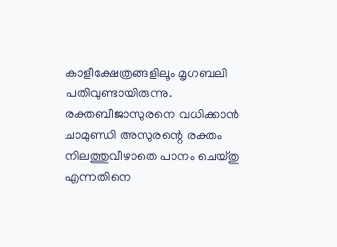കാളീക്ഷേത്രങ്ങളിലൂം മൃഗബലി പതിവുണ്ടായിരുന്നു. രക്തബീജാസുരനെ വധിക്കാന്‍ ചാമുണ്ഡി അസുരന്റെ രക്തം നിലത്തുവീഴാതെ പാനം ചെയ്തു എന്നതിനെ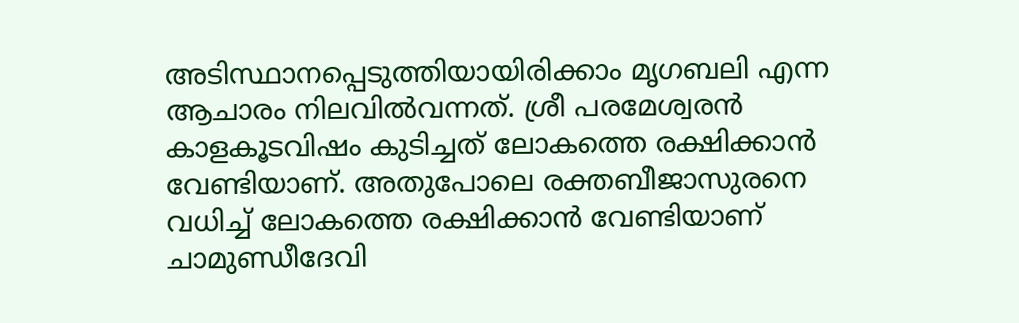അടിസ്ഥാനപ്പെടുത്തിയായിരിക്കാം മൃഗബലി എന്ന ആചാരം നിലവില്‍വന്നത്. ശ്രീ പരമേശ്വരന്‍ കാളകൂടവിഷം കുടിച്ചത് ലോകത്തെ രക്ഷിക്കാന്‍ വേണ്ടിയാണ്. അതുപോലെ രക്തബീജാസുരനെ വധിച്ച് ലോകത്തെ രക്ഷിക്കാന്‍ വേണ്ടിയാണ് ചാമുണ്ഡീദേവി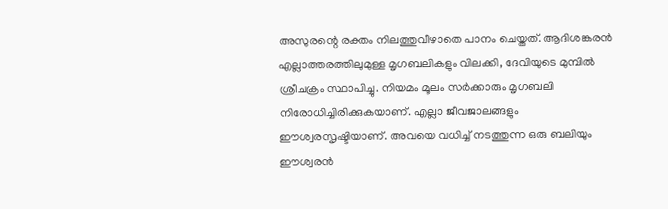അസുരന്റെ രക്തം നിലത്തുവീഴാതെ പാനം ചെയ്തത്. ആദിശങ്കരന്‍ എല്ലാത്തരത്തിലുമുള്ള മൃഗബലികളും വിലക്കി, ദേവിയുടെ മുമ്പില്‍ ശ്രീചക്രം സ്ഥാപിച്ചു. നിയമം മൂലം സര്‍ക്കാരും മൃഗബലി നിരോധിച്ചിരിക്കുകയാണ്. എല്ലാ ജീവജാലങ്ങളും ഈശ്വരസൃഷ്ടിയാണ്. അവയെ വധിച്ച് നടത്തുന്ന ഒരു ബലിയും ഈശ്വരന്‍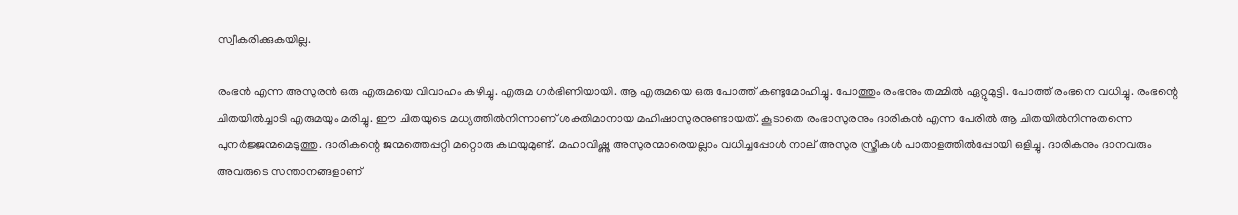സ്വീകരിക്കുകയില്ല.

രംഭന്‍ എന്ന അസുരന്‍ ഒരു എരുമയെ വിവാഹം കഴിച്ചു. എരുമ ഗര്‍ഭിണിയായി. ആ എരുമയെ ഒരു പോത്ത് കണ്ടുമോഹിച്ചു. പോത്തും രംഭനും തമ്മില്‍ ഏറ്റുമുട്ടി. പോത്ത് രംഭനെ വധിച്ചു. രംഭന്റെ ചിതയില്‍ച്ചാടി എരുമയും മരിച്ചു. ഈ ചിതയുടെ മധ്യത്തില്‍നിന്നാണ് ശക്തിമാനായ മഹിഷാസുരനുണ്ടായത്. കൂടാതെ രംഭാസുരനും ദാരികന്‍ എന്ന പേരില്‍ ആ ചിതയില്‍നിന്നുതന്നെ പുനര്‍ജ്ജന്മമെടുത്തു. ദാരികന്റെ ജന്മത്തെപ്പറ്റി മറ്റൊരു കഥയുമുണ്ട്. മഹാവിഷ്ണു അസുരന്മാരെയല്ലാം വധിച്ചപ്പോള്‍ നാല് അസുര സ്ത്രീകള്‍ പാതാളത്തില്‍പ്പോയി ഒളിച്ചു. ദാരികനും ദാനവരും അവരുടെ സന്താനങ്ങളാണ്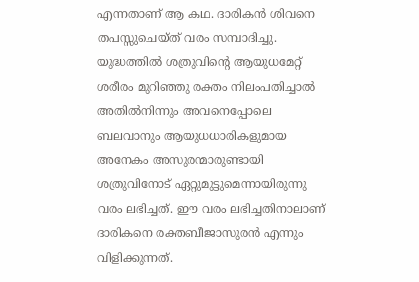എന്നതാണ് ആ കഥ. ദാരികന്‍ ശിവനെ തപസ്സുചെയ്ത് വരം സമ്പാദിച്ചു. യുദ്ധത്തില്‍ ശത്രുവിന്റെ ആയുധമേറ്റ് ശരീരം മുറിഞ്ഞു രക്തം നിലംപതിച്ചാല്‍ അതില്‍നിന്നും അവനെപ്പോലെ ബലവാനും ആയുധധാരികളുമായ അനേകം അസുരന്മാരുണ്ടായി ശത്രുവിനോട് ഏറ്റുമുട്ടുമെന്നായിരുന്നു വരം ലഭിച്ചത്. ഈ വരം ലഭിച്ചതിനാലാണ് ദാരികനെ രക്തബീജാസുരന്‍ എന്നും വിളിക്കുന്നത്.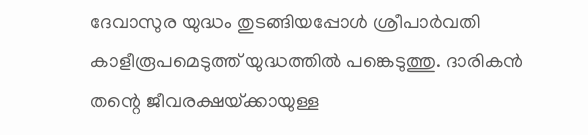ദേവാസുര യുദ്ധം തുടങ്ങിയപ്പോള്‍ ശ്രീപാര്‍വതി കാളീരൂപമെടുത്ത് യുദ്ധത്തില്‍ പങ്കെടുത്തു. ദാരികന്‍ തന്റെ ജീവരക്ഷയ്‌ക്കായുള്ള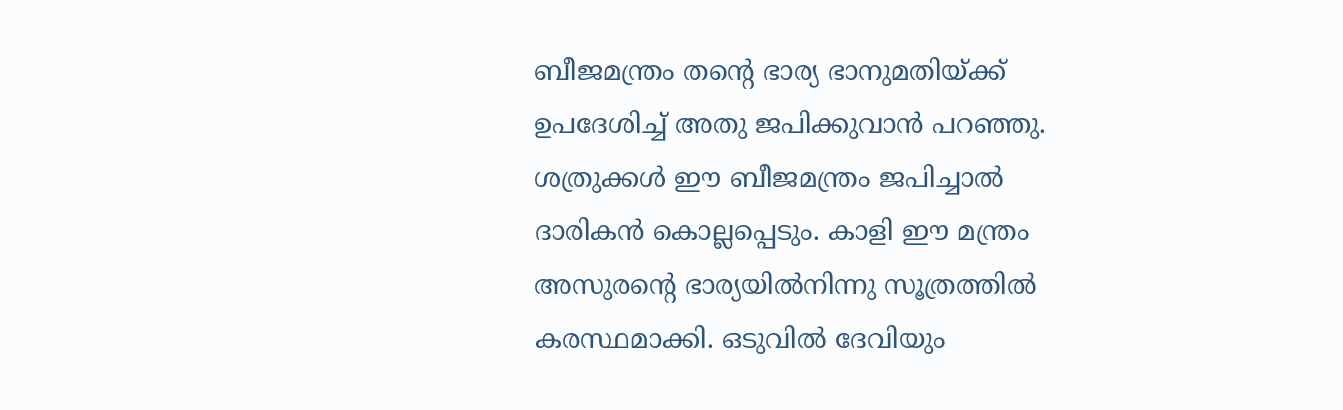ബീജമന്ത്രം തന്റെ ഭാര്യ ഭാനുമതിയ്‌ക്ക് ഉപദേശിച്ച് അതു ജപിക്കുവാന്‍ പറഞ്ഞു. ശത്രുക്കള്‍ ഈ ബീജമന്ത്രം ജപിച്ചാല്‍ ദാരികന്‍ കൊല്ലപ്പെടും. കാളി ഈ മന്ത്രം അസുരന്റെ ഭാര്യയില്‍നിന്നു സൂത്രത്തില്‍ കരസ്ഥമാക്കി. ഒടുവില്‍ ദേവിയും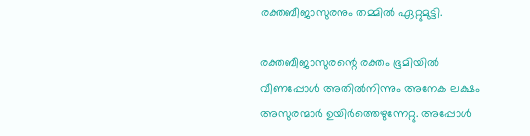രക്തബീജാസുരനും തമ്മില്‍ ഏറ്റുമുട്ടി.

രക്തബീജാസുരന്റെ രക്തം ഭൂമിയില്‍ വീണപ്പോള്‍ അതില്‍നിന്നും അനേക ലക്ഷം അസുരന്മാര്‍ ഉയിര്‍ത്തെഴുന്നേറ്റു. അപ്പോള്‍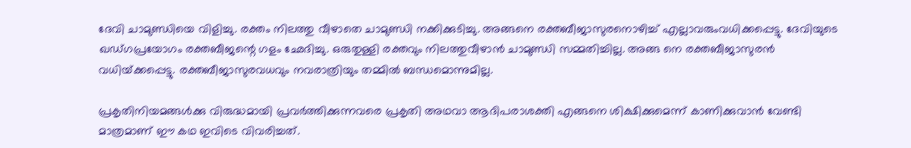ദേവി ചാമുണ്ഡിയെ വിളിച്ചു. രക്തം നിലത്തു വീഴാതെ ചാമുണ്ഡി നക്കിക്കുടിച്ചു. അങ്ങനെ രക്തബീജാസുരനൊഴിച്ച് എല്ലാവരുംവധിക്കപ്പെട്ടു. ദേവിയുടെ ഖഡ്ഗപ്രയോഗം രക്തബീജന്റെ ഗളം ഛേദിച്ചു. ഒരുതുള്ളി രക്തവും നിലത്തുവീഴാന്‍ ചാമുണ്ഡി സമ്മതിച്ചില്ല. അങ്ങ നെ രക്തബീജാസുരന്‍ വധിയ്‌ക്കപ്പെട്ടു. രക്തബീജാസുരവധവും നവരാത്രിയും തമ്മില്‍ ബന്ധമൊന്നുമില്ല.

പ്രകൃതിനിയമങ്ങള്‍ക്കു വിരുദ്ധമായി പ്രവര്‍ത്തിക്കുന്നവരെ പ്രകൃതി അഥവാ ആദിപരാശക്തി എങ്ങനെ ശിക്ഷിക്കുമെന്ന് കാണിക്കുവാന്‍ വേണ്ടി മാത്രമാണ് ഈ കഥ ഇവിടെ വിവരിച്ചത്.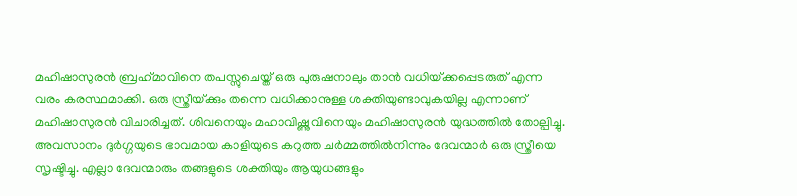മഹിഷാസുരന്‍ ബ്രഹ്‌മാവിനെ തപസ്സുചെയ്ത് ഒരു പുരുഷനാലും താന്‍ വധിയ്‌ക്കപ്പെടരുത് എന്ന വരം കരസ്ഥമാക്കി. ഒരു സ്ത്രീയ്‌ക്കും തന്നെ വധിക്കാനുള്ള ശക്തിയുണ്ടാവുകയില്ല എന്നാണ് മഹിഷാസുരന്‍ വിചാരിച്ചത്. ശിവനെയും മഹാവിഷ്ണുവിനെയും മഹിഷാസുരന്‍ യുദ്ധത്തില്‍ തോല്പിച്ചു. അവസാനം ദുര്‍ഗ്ഗയുടെ ഭാവമായ കാളിയുടെ കറുത്ത ചര്‍മ്മത്തില്‍നിന്നും ദേവന്മാര്‍ ഒരു സ്ത്രീയെ സൃഷ്ടിച്ചു. എല്ലാ ദേവന്മാരും തങ്ങളുടെ ശക്തിയും ആയുധങ്ങളും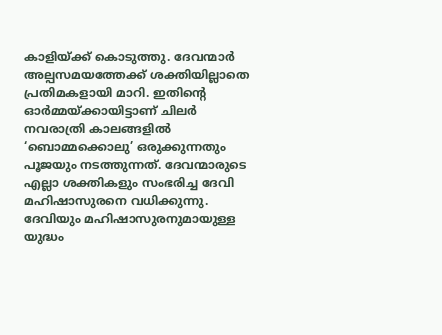കാളിയ്‌ക്ക് കൊടുത്തു. ദേവന്മാര്‍ അല്പസമയത്തേക്ക് ശക്തിയില്ലാതെ പ്രതിമകളായി മാറി. ഇതിന്റെ ഓര്‍മ്മയ്‌ക്കായിട്ടാണ് ചിലര്‍ നവരാത്രി കാലങ്ങളില്‍ ‘ബൊമ്മക്കൊലു’ ഒരുക്കുന്നതും പൂജയും നടത്തുന്നത്. ദേവന്മാരുടെ എല്ലാ ശക്തികളും സംഭരിച്ച ദേവി മഹിഷാസുരനെ വധിക്കുന്നു. ദേവിയും മഹിഷാസുരനുമായുള്ള യുദ്ധം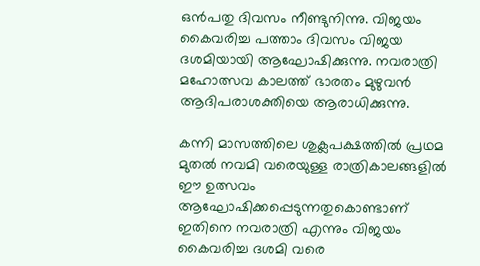ഒന്‍പതു ദിവസം നീണ്ടുനിന്നു. വിജയം കൈവരിച്ച പത്താം ദിവസം വിജയ ദശമിയായി ആഘോഷിക്കുന്നു. നവരാത്രി മഹോത്സവ കാലത്ത് ഭാരതം മുഴുവന്‍ ആദിപരാശക്തിയെ ആരാധിക്കുന്നു.

കന്നി മാസത്തിലെ ശുക്ലപക്ഷത്തില്‍ പ്രഥമ മുതല്‍ നവമി വരെയുള്ള രാത്രികാലങ്ങളില്‍ ഈ ഉത്സവം ആഘോഷിക്കപ്പെടുന്നതുകൊണ്ടാണ് ഇതിനെ നവരാത്രി എന്നും വിജയം കൈവരിച്ച ദശമി വരെ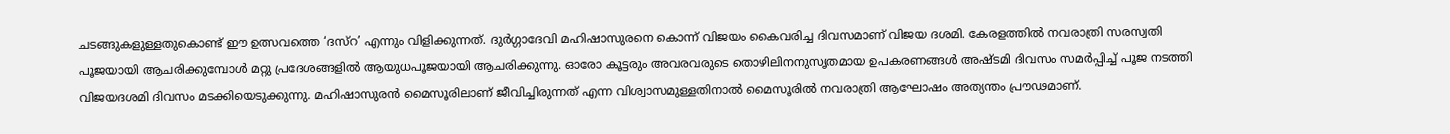ചടങ്ങുകളുള്ളതുകൊണ്ട് ഈ ഉത്സവത്തെ ‘ദസ്‌റ’ എന്നും വിളിക്കുന്നത്. ദുര്‍ഗ്ഗാദേവി മഹിഷാസുരനെ കൊന്ന് വിജയം കൈവരിച്ച ദിവസമാണ് വിജയ ദശമി. കേരളത്തില്‍ നവരാത്രി സരസ്വതി പൂജയായി ആചരിക്കുമ്പോള്‍ മറ്റു പ്രദേശങ്ങളില്‍ ആയുധപൂജയായി ആചരിക്കുന്നു. ഓരോ കൂട്ടരും അവരവരുടെ തൊഴിലിനനുസൃതമായ ഉപകരണങ്ങള്‍ അഷ്ടമി ദിവസം സമര്‍പ്പിച്ച് പൂജ നടത്തി വിജയദശമി ദിവസം മടക്കിയെടുക്കുന്നു. മഹിഷാസുരന്‍ മൈസൂരിലാണ് ജീവിച്ചിരുന്നത് എന്ന വിശ്വാസമുള്ളതിനാല്‍ മൈസൂരില്‍ നവരാത്രി ആഘോഷം അത്യന്തം പ്രൗഢമാണ്.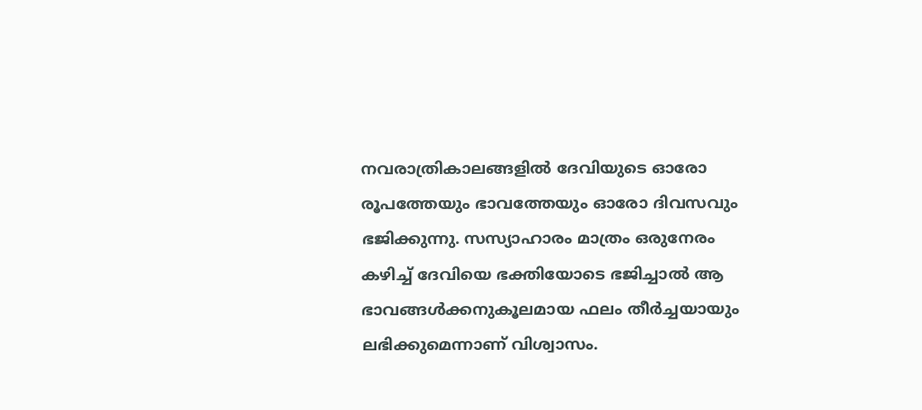നവരാത്രികാലങ്ങളില്‍ ദേവിയുടെ ഓരോ രൂപത്തേയും ഭാവത്തേയും ഓരോ ദിവസവും ഭജിക്കുന്നു. സസ്യാഹാരം മാത്രം ഒരുനേരം കഴിച്ച് ദേവിയെ ഭക്തിയോടെ ഭജിച്ചാല്‍ ആ ഭാവങ്ങള്‍ക്കനുകൂലമായ ഫലം തീര്‍ച്ചയായും ലഭിക്കുമെന്നാണ് വിശ്വാസം.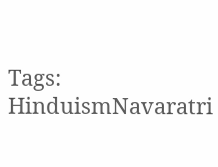Tags: HinduismNavaratri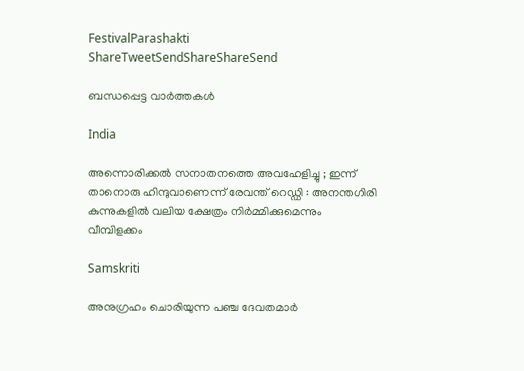FestivalParashakti
ShareTweetSendShareShareSend

ബന്ധപ്പെട്ട വാര്‍ത്തകള്‍

India

അന്നൊരിക്കൽ സനാതനത്തെ അവഹേളിച്ചു ; ഇന്ന് താനൊരു ഹിന്ദുവാണെന്ന് രേവന്ത് റെഡ്ഡി : അനന്തഗിരി കുന്നുകളിൽ വലിയ ക്ഷേത്രം നിർമ്മിക്കുമെന്നും വീമ്പിളക്കം

Samskriti

അനുഗ്രഹം ചൊരിയുന്ന പഞ്ച ദേവതമാര്‍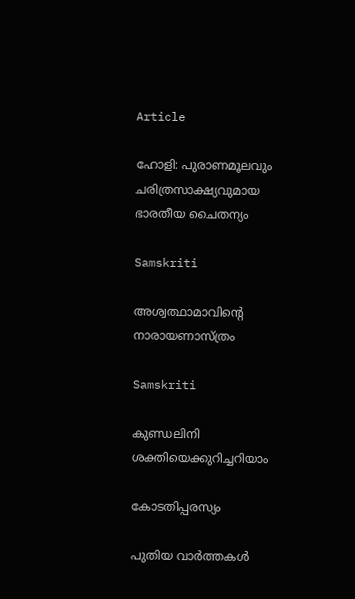Article

ഹോളി: പുരാണമൂലവും ചരിത്രസാക്ഷ്യവുമായ ഭാരതീയ ചൈതന്യം

Samskriti

അശ്വത്ഥാമാവിന്റെ നാരായണാസ്ത്രം

Samskriti

കുണ്ഡലിനി ശക്തിയെക്കുറിച്ചറിയാം

കോടതിപ്പരസ്യം

പുതിയ വാര്‍ത്തകള്‍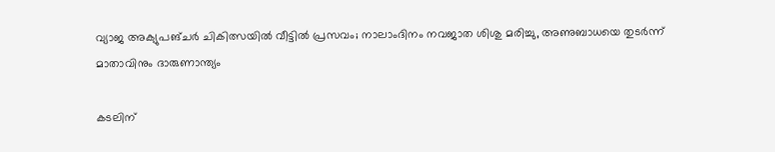വ്യാജ അക്യുപങ്ചർ ചികിത്സയിൽ വീട്ടിൽ പ്രസവം; നാലാംദിനം നവജാത ശിശു മരിച്ചു, അണുബാധയെ തുടർന്ന് മാതാവിനും ദാരുണാന്ത്യം

കടലിന്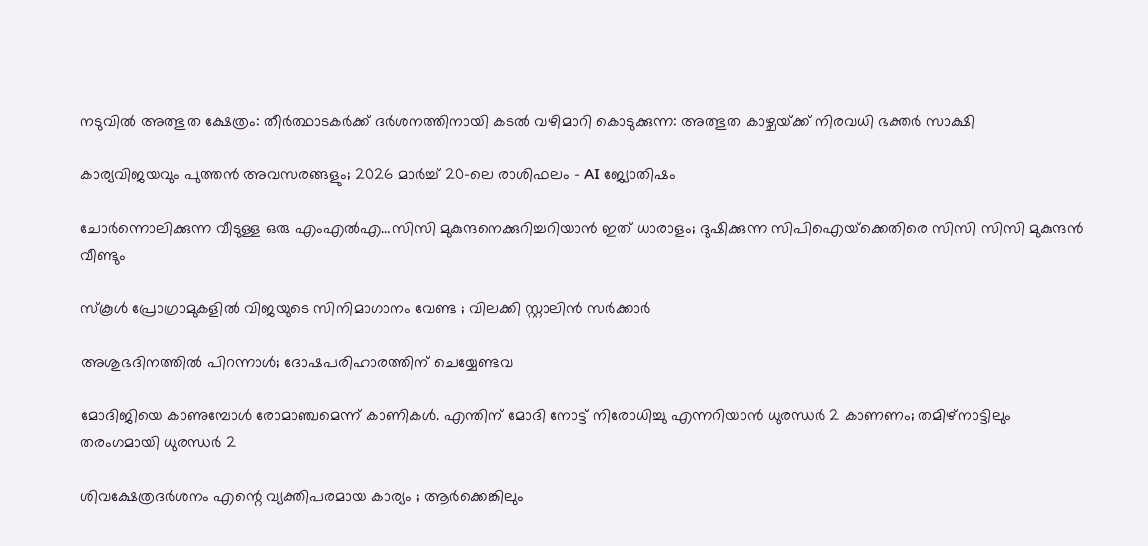നടുവില്‍ അത്ഭുത ക്ഷേത്രം: തീര്‍ത്ഥാടകര്‍ക്ക് ദര്‍ശനത്തിനായി കടല്‍ വഴിമാറി കൊടുക്കുന്ന: അത്ഭുത കാഴ്ചയ്‌ക്ക് നിരവധി ഭക്തര്‍ സാക്ഷി

കാര്യവിജയവും പുത്തൻ അവസരങ്ങളും; 2026 മാർച്ച് 20-ലെ രാശിഫലം – AI ജ്യോതിഷം

ചോര്‍ന്നൊലിക്കുന്ന വീടുള്ള ഒരു എംഎല്‍എ…സിസി മുകുന്ദനെക്കുറിച്ചറിയാന്‍ ഇത് ധാരാളം; ദുഷിക്കുന്ന സിപിഐയ്‌ക്കെതിരെ സിസി സിസി മുകുന്ദന്‍ വീണ്ടും

സ്കൂൾ പ്രോഗ്രാമുകളിൽ വിജയുടെ സിനിമാഗാനം വേണ്ട ; വിലക്കി സ്റ്റാലിൻ സർക്കാർ

അശുഭദിനത്തിൽ പിറന്നാൾ; ദോഷപരിഹാരത്തിന് ചെയ്യേണ്ടവ

മോദിജിയെ കാണുമ്പോള്‍ രോമാഞ്ചമെന്ന് കാണികള്‍. എന്തിന് മോദി നോട്ട് നിരോധിച്ചു എന്നറിയാന്‍ ധുരന്ധര്‍ 2 കാണണം; തമിഴ്നാട്ടിലും തരംഗമായി ധുരന്ധര്‍ 2

ശിവക്ഷേത്രദർശനം എന്റെ വ്യക്തിപരമായ കാര്യം ; ആർക്കെങ്കിലും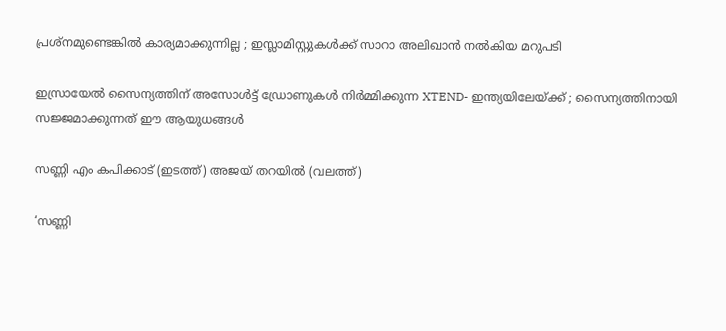പ്രശ്‌നമുണ്ടെങ്കിൽ കാര്യമാക്കുന്നില്ല ; ഇസ്ലാമിസ്റ്റുകൾക്ക് സാറാ അലിഖാൻ നൽകിയ മറുപടി

ഇസ്രായേൽ സൈന്യത്തിന് അസോൾട്ട് ഡ്രോണുകൾ നിർമ്മിക്കുന്ന XTEND- ഇന്ത്യയിലേയ്‌ക്ക് ; സൈന്യത്തിനായി സജ്ജമാക്കുന്നത് ഈ ആയുധങ്ങൾ

സണ്ണി എം കപിക്കാട് (ഇടത്ത്) അജയ് തറയില്‍ (വലത്ത്)

‘സണ്ണി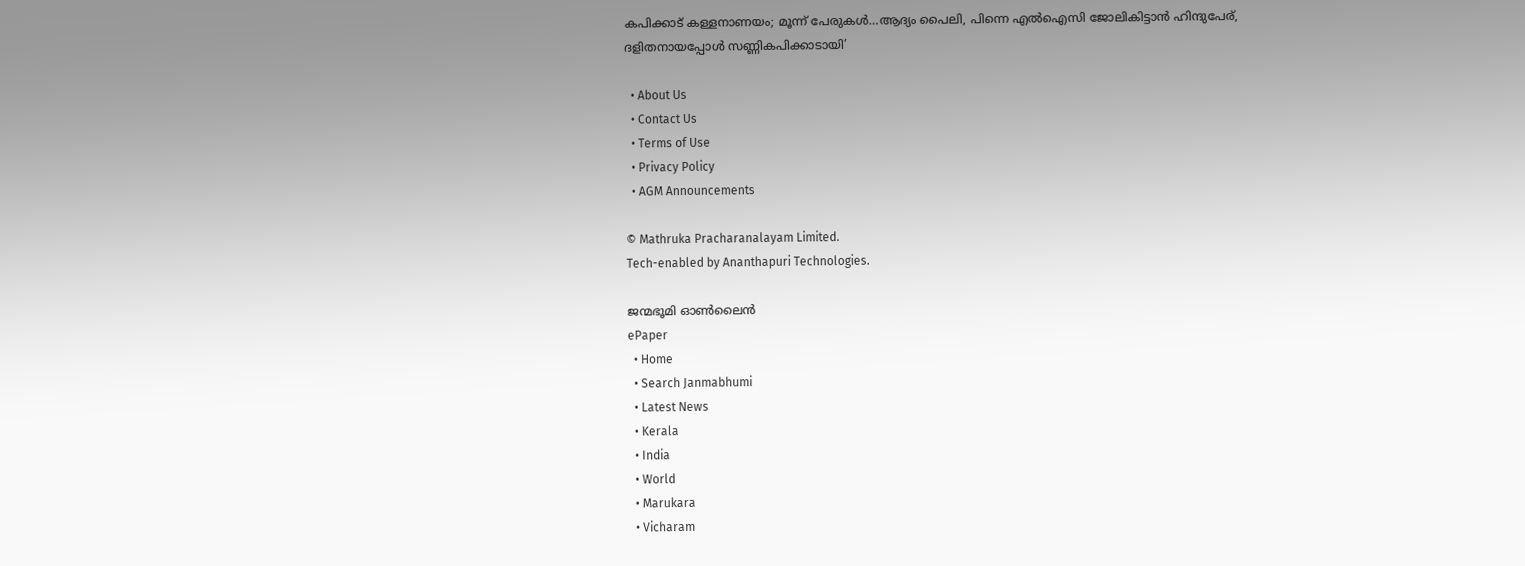കപിക്കാട് കള്ളനാണയം; മൂന്ന് പേരുകള്‍…ആദ്യം പൈലി, പിന്നെ എല്‍ഐസി ജോലികിട്ടാന്‍ ഹിന്ദുപേര്, ദളിതനായപ്പോള്‍ സണ്ണികപിക്കാടായി’

  • About Us
  • Contact Us
  • Terms of Use
  • Privacy Policy
  • AGM Announcements

© Mathruka Pracharanalayam Limited.
Tech-enabled by Ananthapuri Technologies.

ജന്മഭൂമി ഓണ്‍ലൈന്‍
ePaper
  • Home
  • Search Janmabhumi
  • Latest News
  • Kerala
  • India
  • World
  • Marukara
  • Vicharam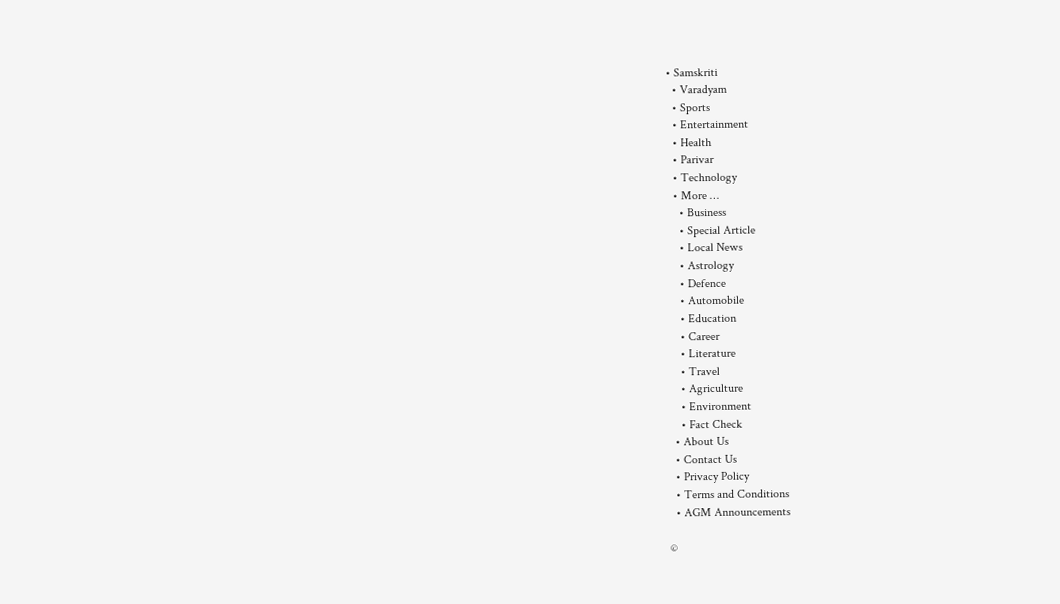• Samskriti
  • Varadyam
  • Sports
  • Entertainment
  • Health
  • Parivar
  • Technology
  • More …
    • Business
    • Special Article
    • Local News
    • Astrology
    • Defence
    • Automobile
    • Education
    • Career
    • Literature
    • Travel
    • Agriculture
    • Environment
    • Fact Check
  • About Us
  • Contact Us
  • Privacy Policy
  • Terms and Conditions
  • AGM Announcements

©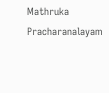Mathruka Pracharanalayam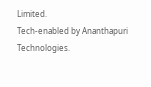Limited.
Tech-enabled by Ananthapuri Technologies.